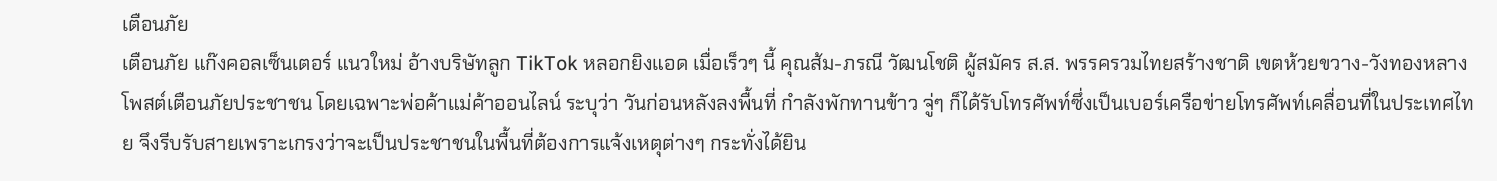เตือนภัย
เตือนภัย แก๊งคอลเซ็นเตอร์ แนวใหม่ อ้างบริษัทลูก TikTok หลอกยิงแอด เมื่อเร็วๆ นี้ คุณส้ม-ภรณี วัฒนโชติ ผู้สมัคร ส.ส. พรรครวมไทยสร้างชาติ เขตห้วยขวาง-วังทองหลาง โพสต์เตือนภัยประชาชน โดยเฉพาะพ่อค้าแม่ค้าออนไลน์ ระบุว่า วันก่อนหลังลงพื้นที่ กำลังพักทานข้าว จู่ๆ ก็ได้รับโทรศัพท์ซึ่งเป็นเบอร์เครือข่ายโทรศัพท์เคลื่อนที่ในประเทศไทย จึงรีบรับสายเพราะเกรงว่าจะเป็นประชาชนในพื้นที่ต้องการแจ้งเหตุต่างๆ กระทั่งได้ยิน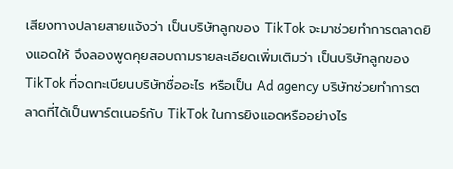เสียงทางปลายสายแจ้งว่า เป็นบริษัทลูกของ TikTok จะมาช่วยทำการตลาดยิงแอดให้ จึงลองพูดคุยสอบถามรายละเอียดเพิ่มเติมว่า เป็นบริษัทลูกของ TikTok ที่จดทะเบียนบริษัทชื่ออะไร หรือเป็น Ad agency บริษัทช่วยทำการตลาดที่ได้เป็นพาร์ตเนอร์กับ TikTok ในการยิงแอดหรืออย่างไร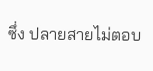ซึ่ง ปลายสายไม่ตอบ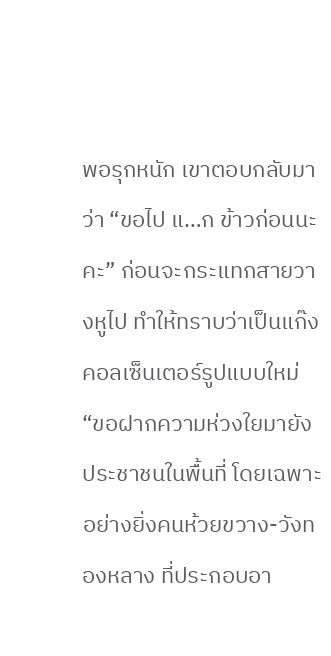พอรุกหนัก เขาตอบกลับมาว่า “ขอไป แ…ก ข้าวก่อนนะคะ” ก่อนจะกระแทกสายวางหูไป ทำให้ทราบว่าเป็นแก๊งคอลเซ็นเตอร์รูปแบบใหม่ “ขอฝากความห่วงใยมายังประชาชนในพื้นที่ โดยเฉพาะอย่างยิ่งคนห้วยขวาง-วังทองหลาง ที่ประกอบอา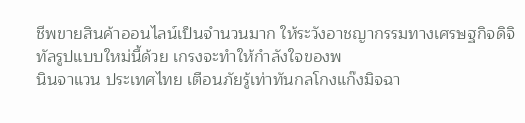ชีพขายสินค้าออนไลน์เป็นจำนวนมาก ให้ระวังอาชญากรรมทางเศรษฐกิจดิจิทัลรูปแบบใหม่นี้ด้วย เกรงจะทำให้กำลังใจของพ
นินจาแวน ประเทศไทย เตือนภัยรู้เท่าทันกลโกงแก๊งมิจฉา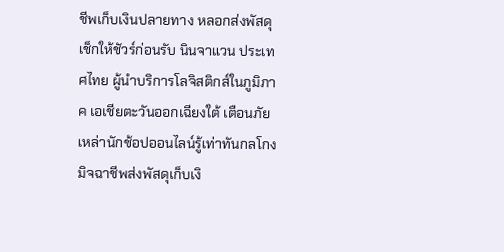ชีพเก็บเงินปลายทาง หลอกส่งพัสดุ เช็กให้ชัวร์ก่อนรับ นินจาแวน ประเทศไทย ผู้นำบริการโลจิสติกส์ในภูมิภาค เอเชียตะวันออกเฉียงใต้ เตือนภัยเหล่านักช้อปออนไลน์รู้เท่าทันกลโกงมิจฉาชีพส่งพัสดุเก็บเงิ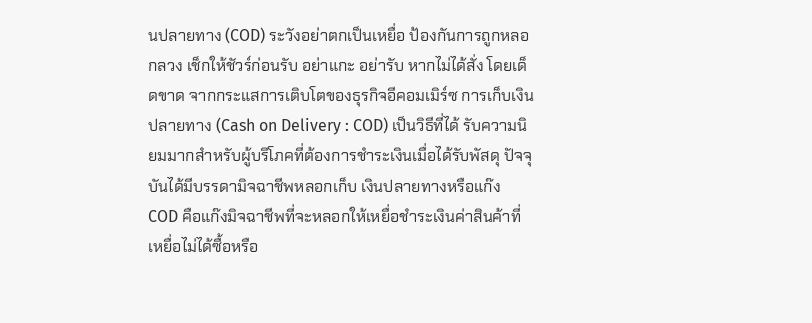นปลายทาง (COD) ระวังอย่าตกเป็นเหยื่อ ป้องกันการถูกหลอกลวง เช็กให้ชัวร์ก่อนรับ อย่าแกะ อย่ารับ หากไม่ได้สั่ง โดยเด็ดขาด จากกระแสการเติบโตของธุรกิจอีคอมเมิร์ซ การเก็บเงินปลายทาง (Cash on Delivery : COD) เป็นวิธีที่ได้ รับความนิยมมากสำหรับผู้บริโภคที่ต้องการชำระเงินเมื่อได้รับพัสดุ ปัจจุบันได้มีบรรดามิจฉาชีพหลอกเก็บ เงินปลายทางหรือแก๊ง COD คือแก๊งมิจฉาชีพที่จะหลอกให้เหยื่อชำระเงินค่าสินค้าที่เหยื่อไม่ได้ซื้อหรือ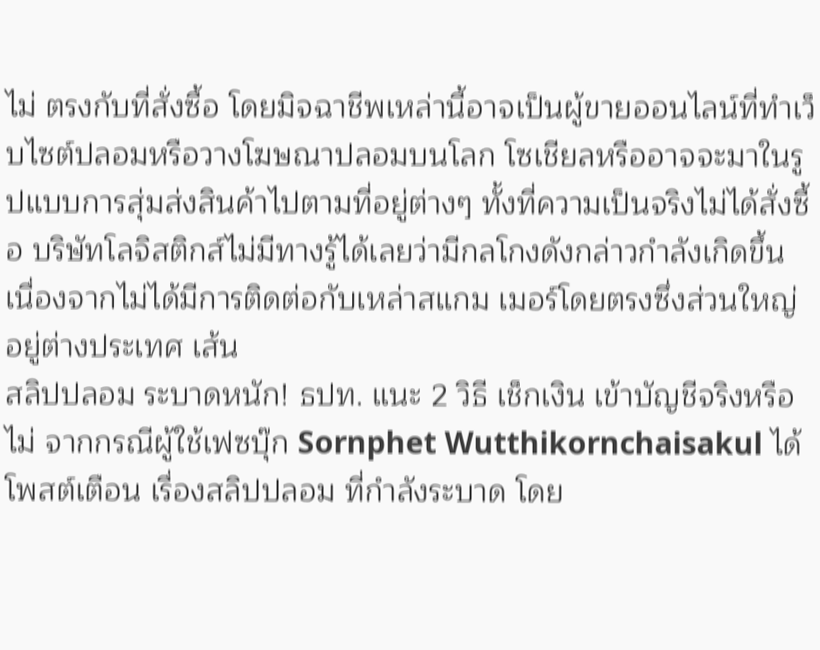ไม่ ตรงกับที่สั่งซื้อ โดยมิจฉาชีพเหล่านี้อาจเป็นผู้ขายออนไลน์ที่ทำเว็บไซต์ปลอมหรือวางโฆษณาปลอมบนโลก โซเชียลหรืออาจจะมาในรูปแบบการสุ่มส่งสินค้าไปตามที่อยู่ต่างๆ ทั้งที่ความเป็นจริงไม่ได้สั่งซื้อ บริษัทโลจิสติกส์ไม่มีทางรู้ได้เลยว่ามีกลโกงดังกล่าวกำลังเกิดขึ้น เนื่องจากไม่ได้มีการติดต่อกับเหล่าสแกม เมอร์โดยตรงซึ่งส่วนใหญ่อยู่ต่างประเทศ เส้น
สลิปปลอม ระบาดหนัก! ธปท. แนะ 2 วิธี เช็กเงิน เข้าบัญชีจริงหรือไม่ จากกรณีผู้ใช้เฟซบุ๊ก Sornphet Wutthikornchaisakul ได้โพสต์เตือน เรื่องสลิปปลอม ที่กำลังระบาด โดย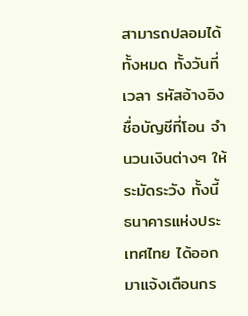สามารถปลอมได้ทั้งหมด ทั้งวันที่ เวลา รหัสอ้างอิง ชื่อบัญชีที่โอน จำนวนเงินต่างๆ ให้ระมัดระวัง ทั้งนี้ ธนาคารแห่งประเทศไทย ได้ออกมาแจ้งเตือนกร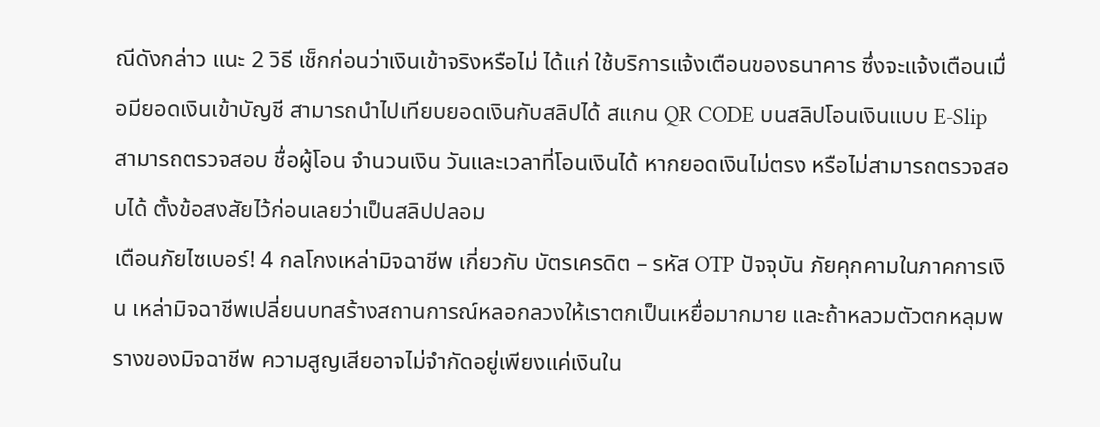ณีดังกล่าว แนะ 2 วิธี เช็กก่อนว่าเงินเข้าจริงหรือไม่ ได้แก่ ใช้บริการแจ้งเตือนของธนาคาร ซึ่งจะแจ้งเตือนเมื่อมียอดเงินเข้าบัญชี สามารถนำไปเทียบยอดเงินกับสลิปได้ สแกน QR CODE บนสลิปโอนเงินแบบ E-Slip สามารถตรวจสอบ ชื่อผู้โอน จำนวนเงิน วันและเวลาที่โอนเงินได้ หากยอดเงินไม่ตรง หรือไม่สามารถตรวจสอบได้ ตั้งข้อสงสัยไว้ก่อนเลยว่าเป็นสลิปปลอม
เตือนภัยไซเบอร์! 4 กลโกงเหล่ามิจฉาชีพ เกี่ยวกับ บัตรเครดิต – รหัส OTP ปัจจุบัน ภัยคุกคามในภาคการเงิน เหล่ามิจฉาชีพเปลี่ยนบทสร้างสถานการณ์หลอกลวงให้เราตกเป็นเหยื่อมากมาย และถ้าหลวมตัวตกหลุมพรางของมิจฉาชีพ ความสูญเสียอาจไม่จำกัดอยู่เพียงแค่เงินใน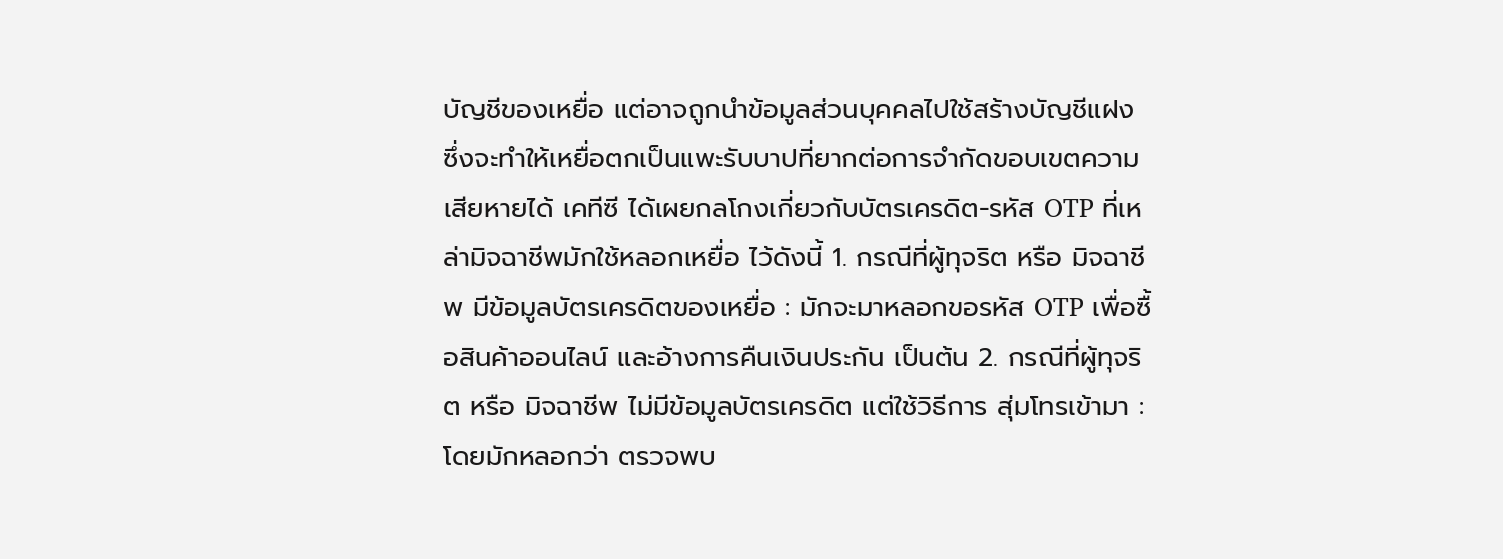บัญชีของเหยื่อ แต่อาจถูกนำข้อมูลส่วนบุคคลไปใช้สร้างบัญชีแฝง ซึ่งจะทำให้เหยื่อตกเป็นแพะรับบาปที่ยากต่อการจำกัดขอบเขตความเสียหายได้ เคทีซี ได้เผยกลโกงเกี่ยวกับบัตรเครดิต-รหัส OTP ที่เหล่ามิจฉาชีพมักใช้หลอกเหยื่อ ไว้ดังนี้ 1. กรณีที่ผู้ทุจริต หรือ มิจฉาชีพ มีข้อมูลบัตรเครดิตของเหยื่อ : มักจะมาหลอกขอรหัส OTP เพื่อซื้อสินค้าออนไลน์ และอ้างการคืนเงินประกัน เป็นต้น 2. กรณีที่ผู้ทุจริต หรือ มิจฉาชีพ ไม่มีข้อมูลบัตรเครดิต แต่ใช้วิธีการ สุ่มโทรเข้ามา : โดยมักหลอกว่า ตรวจพบ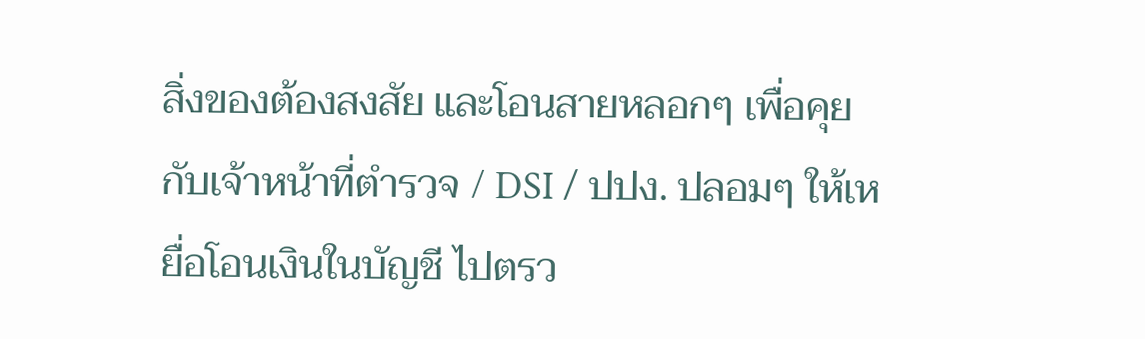สิ่งของต้องสงสัย และโอนสายหลอกๆ เพื่อคุยกับเจ้าหน้าที่ตำรวจ / DSI / ปปง. ปลอมๆ ให้เหยื่อโอนเงินในบัญชี ไปตรว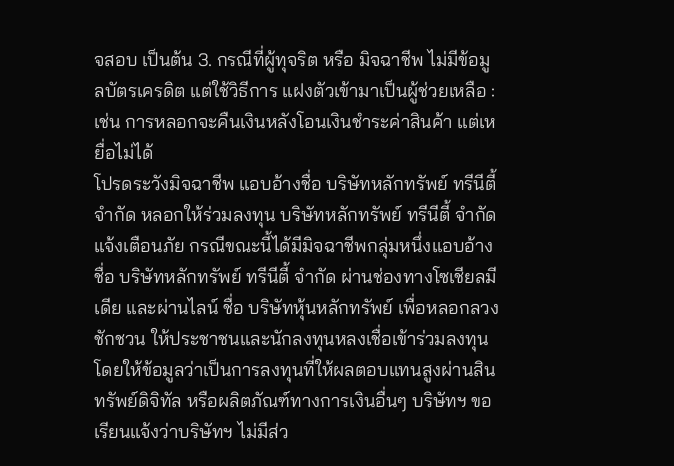จสอบ เป็นต้น 3. กรณีที่ผู้ทุจริต หรือ มิจฉาชีพ ไม่มีข้อมูลบัตรเครดิต แต่ใช้วิธีการ แฝงตัวเข้ามาเป็นผู้ช่วยเหลือ : เช่น การหลอกจะคืนเงินหลังโอนเงินชำระค่าสินค้า แต่เหยื่อไม่ได้
โปรดระวังมิจฉาชีพ แอบอ้างชื่อ บริษัทหลักทรัพย์ ทรีนีตี้ จำกัด หลอกให้ร่วมลงทุน บริษัทหลักทรัพย์ ทรีนีตี้ จำกัด แจ้งเตือนภัย กรณีขณะนี้ได้มีมิจฉาชีพกลุ่มหนึ่งแอบอ้างชื่อ บริษัทหลักทรัพย์ ทรีนีตี้ จำกัด ผ่านช่องทางโซเชียลมีเดีย และผ่านไลน์ ชื่อ บริษัทหุ้นหลักทรัพย์ เพื่อหลอกลวงชักชวน ให้ประชาชนและนักลงทุนหลงเชื่อเข้าร่วมลงทุน โดยให้ข้อมูลว่าเป็นการลงทุนที่ให้ผลตอบแทนสูงผ่านสินทรัพย์ดิจิทัล หรือผลิตภัณฑ์ทางการเงินอื่นๆ บริษัทฯ ขอเรียนแจ้งว่าบริษัทฯ ไม่มีส่ว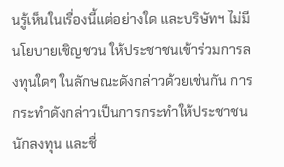นรู้เห็นในเรื่องนี้แต่อย่างใด และบริษัทฯ ไม่มีนโยบายเชิญชวน ให้ประชาชนเข้าร่วมการลงทุนใดๆ ในลักษณะดังกล่าวด้วยเช่นกัน การกระทำดังกล่าวเป็นการกระทำให้ประชาชน นักลงทุน และชื่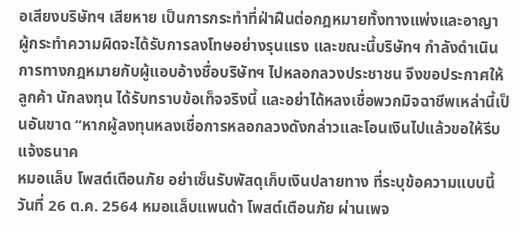อเสียงบริษัทฯ เสียหาย เป็นการกระทำที่ฝ่าฝืนต่อกฎหมายทั้งทางแพ่งและอาญา ผู้กระทำความผิดจะได้รับการลงโทษอย่างรุนแรง และขณะนี้บริษัทฯ กำลังดำเนินการทางกฎหมายกับผู้แอบอ้างชื่อบริษัทฯ ไปหลอกลวงประชาชน จึงขอประกาศให้ลูกค้า นักลงทุน ได้รับทราบข้อเท็จจริงนี้ และอย่าได้หลงเชื่อพวกมิจฉาชีพเหล่านี้เป็นอันขาด “หากผู้ลงทุนหลงเชื่อการหลอกลวงดังกล่าวและโอนเงินไปแล้วขอให้รีบแจ้งธนาค
หมอแล็บ โพสต์เตือนภัย อย่าเซ็นรับพัสดุเก็บเงินปลายทาง ที่ระบุข้อความแบบนี้ วันที่ 26 ต.ค. 2564 หมอแล็บแพนด้า โพสต์เตือนภัย ผ่านเพจ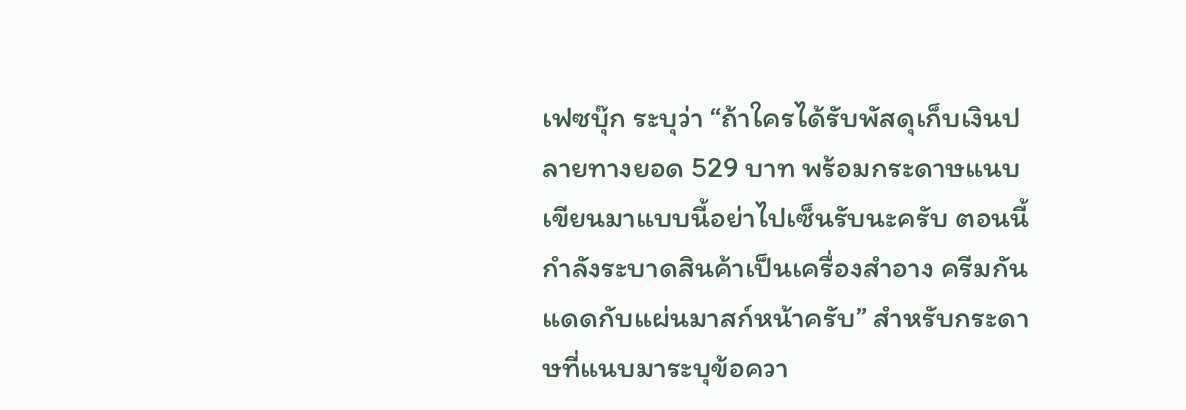เฟซบุ๊ก ระบุว่า “ถ้าใครได้รับพัสดุเก็บเงินปลายทางยอด 529 บาท พร้อมกระดาษแนบเขียนมาแบบนี้อย่าไปเซ็นรับนะครับ ตอนนี้กำลังระบาดสินค้าเป็นเครื่องสำอาง ครีมกันแดดกับแผ่นมาสก์หน้าครับ” สำหรับกระดาษที่แนบมาระบุข้อควา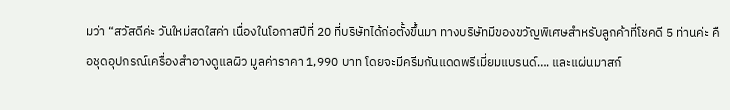มว่า “สวัสดีค่ะ วันใหม่สดใสค่า เนื่องในโอกาสปีที่ 20 ที่บริษัทได้ก่อตั้งขึ้นมา ทางบริษัทมีของขวัญพิเศษสำหรับลูกค้าที่โชคดี 5 ท่านค่ะ คือชุดอุปกรณ์เครื่องสำอางดูแลผิว มูลค่าราคา 1,990 บาท โดยจะมีครีมกันแดดพรีเมี่ยมแบรนด์…. และแผ่นมาสก์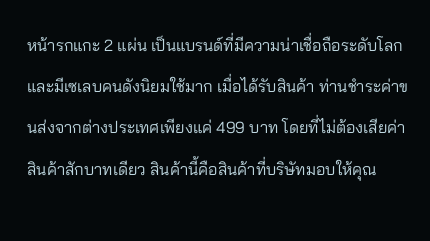หน้ารกแกะ 2 แผ่น เป็นแบรนด์ที่มีความน่าเชื่อถือระดับโลกและมีเซเลบคนดังนิยมใช้มาก เมื่อได้รับสินค้า ท่านชำระค่าขนส่งจากต่างประเทศเพียงแค่ 499 บาท โดยที่ไม่ต้องเสียค่าสินค้าสักบาทเดียว สินค้านี้คือสินค้าที่บริษัทมอบให้คุณ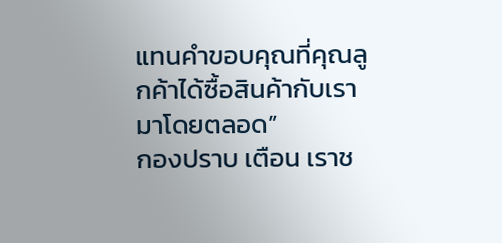แทนคำขอบคุณที่คุณลูกค้าได้ซื้อสินค้ากับเรามาโดยตลอด”
กองปราบ เตือน เราช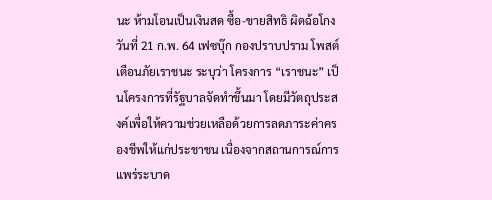นะ ห้ามโอนเป็นเงินสด ซื้อ-ขายสิทธิ ผิดฉ้อโกง วันที่ 21 ก.พ. 64 เฟซบุ๊ก กองปราบปราม โพสต์เตือนภัยเราชนะ ระบุว่า โครงการ “เราชนะ” เป็นโครงการที่รัฐบาลจัดทำขึ้นมา โดยมีวัตถุประสงค์เพื่อให้ความช่วยเหลือด้วยการลดภาระค่าครองชีพให้แก่ประชาชน เนื่องจากสถานการณ์การแพร่ระบาด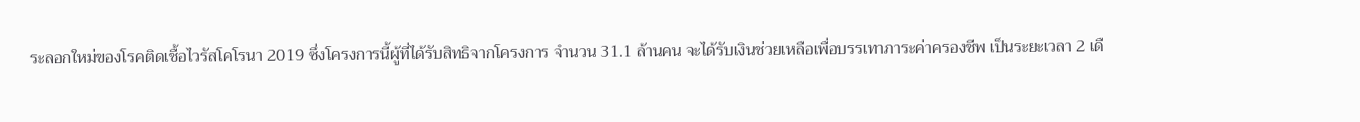ระลอกใหม่ของโรคติดเชื้อไวรัสโคโรนา 2019 ซึ่งโครงการนี้ผู้ที่ได้รับสิทธิจากโครงการ จำนวน 31.1 ล้านคน จะได้รับเงินช่วยเหลือเพื่อบรรเทาภาระค่าครองชีพ เป็นระยะเวลา 2 เดื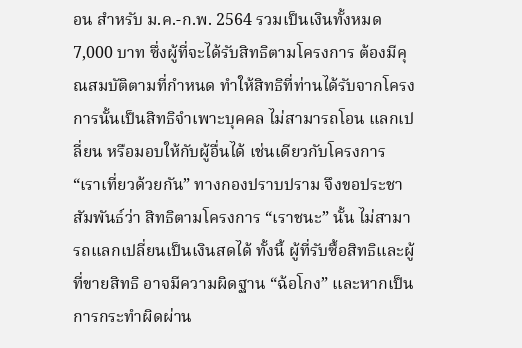อน สำหรับ ม.ค.-ก.พ. 2564 รวมเป็นเงินทั้งหมด 7,000 บาท ซึ่งผู้ที่จะได้รับสิทธิตามโครงการ ต้องมีคุณสมบัติตามที่กำหนด ทำให้สิทธิที่ท่านได้รับจากโครงการนั้นเป็นสิทธิจำเพาะบุคคล ไม่สามารถโอน แลกเปลี่ยน หรือมอบให้กับผู้อื่นได้ เช่นเดียวกับโครงการ “เราเที่ยวด้วยกัน” ทางกองปราบปราม จึงขอประชาสัมพันธ์ว่า สิทธิตามโครงการ “เราชนะ” นั้น ไม่สามารถแลกเปลี่ยนเป็นเงินสดได้ ทั้งนี้ ผู้ที่รับซื้อสิทธิและผู้ที่ขายสิทธิ อาจมีความผิดฐาน “ฉ้อโกง” และหากเป็นการกระทำผิดผ่าน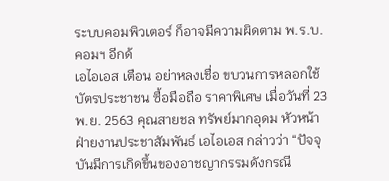ระบบคอมพิวเตอร์ ก็อาจมีความผิดตาม พ.ร.บ.คอมฯ อีกด้
เอไอเอส เตือน อย่าหลงเชื่อ ขบวนการหลอกใช้บัตรประชาชน ซื้อมือถือ ราคาพิเศษ เมื่อวันที่ 23 พ.ย. 2563 คุณสายชล ทรัพย์มากอุดม หัวหน้าฝ่ายงานประชาสัมพันธ์ เอไอเอส กล่าวว่า “ปัจจุบันมีการเกิดขึ้นของอาชญากรรมดังกรณี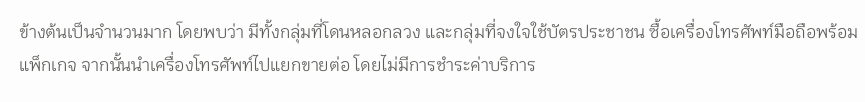ข้างต้นเป็นจำนวนมาก โดยพบว่า มีทั้งกลุ่มที่โดนหลอกลวง และกลุ่มที่จงใจใช้บัตรประชาชน ซื้อเครื่องโทรศัพท์มือถือพร้อมแพ็กเกจ จากนั้นนำเครื่องโทรศัพท์ไปแยกขายต่อ โดยไม่มีการชำระค่าบริการ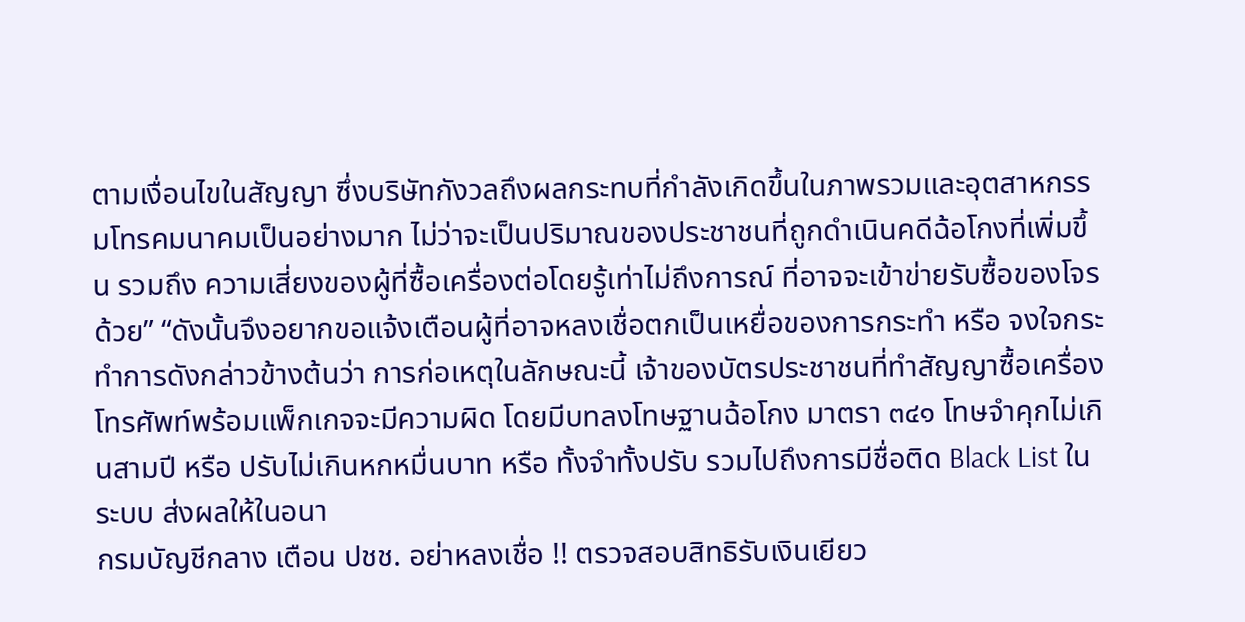ตามเงื่อนไขในสัญญา ซึ่งบริษัทกังวลถึงผลกระทบที่กำลังเกิดขึ้นในภาพรวมและอุตสาหกรรมโทรคมนาคมเป็นอย่างมาก ไม่ว่าจะเป็นปริมาณของประชาชนที่ถูกดำเนินคดีฉ้อโกงที่เพิ่มขึ้น รวมถึง ความเสี่ยงของผู้ที่ซื้อเครื่องต่อโดยรู้เท่าไม่ถึงการณ์ ที่อาจจะเข้าข่ายรับซื้อของโจรด้วย” “ดังนั้นจึงอยากขอแจ้งเตือนผู้ที่อาจหลงเชื่อตกเป็นเหยื่อของการกระทำ หรือ จงใจกระทำการดังกล่าวข้างต้นว่า การก่อเหตุในลักษณะนี้ เจ้าของบัตรประชาชนที่ทำสัญญาซื้อเครื่องโทรศัพท์พร้อมแพ็กเกจจะมีความผิด โดยมีบทลงโทษฐานฉ้อโกง มาตรา ๓๔๑ โทษจำคุกไม่เกินสามปี หรือ ปรับไม่เกินหกหมื่นบาท หรือ ทั้งจำทั้งปรับ รวมไปถึงการมีชื่อติด Black List ในระบบ ส่งผลให้ในอนา
กรมบัญชีกลาง เตือน ปชช. อย่าหลงเชื่อ !! ตรวจสอบสิทธิรับเงินเยียว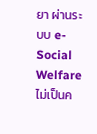ยา ผ่านระบบ e-Social Welfare ไม่เป็นค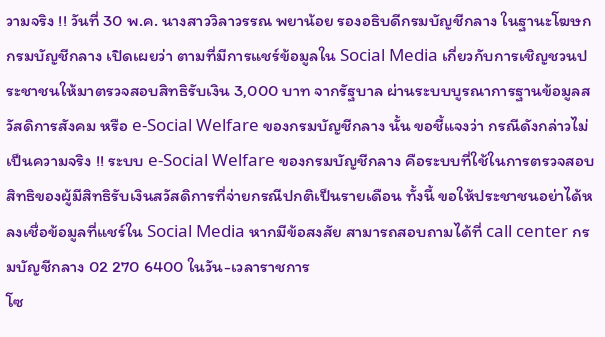วามจริง !! วันที่ 30 พ.ค. นางสาววิลาวรรณ พยาน้อย รองอธิบดีกรมบัญชีกลาง ในฐานะโฆษกกรมบัญชีกลาง เปิดเผยว่า ตามที่มีการแชร์ข้อมูลใน Social Media เกี่ยวกับการเชิญชวนประชาชนให้มาตรวจสอบสิทธิรับเงิน 3,000 บาท จากรัฐบาล ผ่านระบบบูรณาการฐานข้อมูลสวัสดิการสังคม หรือ e-Social Welfare ของกรมบัญชีกลาง นั้น ขอชี้แจงว่า กรณีดังกล่าวไม่เป็นความจริง !! ระบบ e-Social Welfare ของกรมบัญชีกลาง คือระบบที่ใช้ในการตรวจสอบสิทธิของผู้มีสิทธิรับเงินสวัสดิการที่จ่ายกรณีปกติเป็นรายเดือน ทั้งนี้ ขอให้ประชาชนอย่าได้หลงเชื่อข้อมูลที่แชร์ใน Social Media หากมีข้อสงสัย สามารถสอบถามได้ที่ call center กรมบัญชีกลาง 02 270 6400 ในวัน-เวลาราชการ
โซ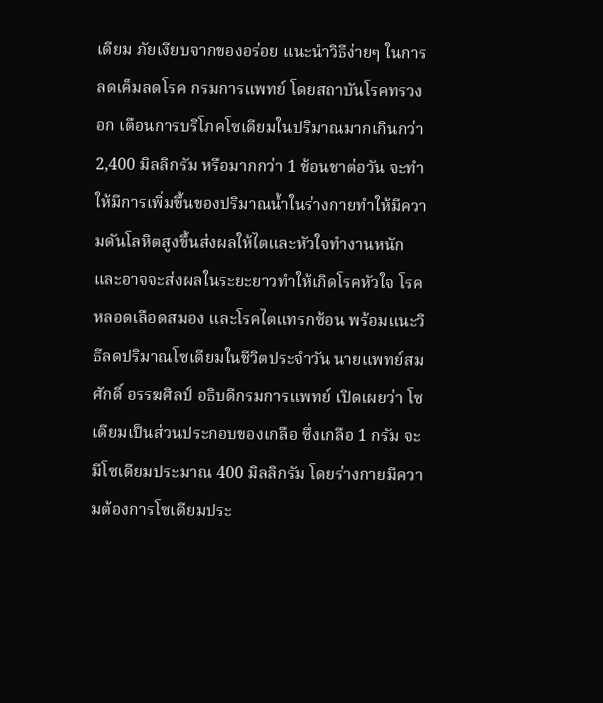เดียม ภัยเงียบจากของอร่อย แนะนำวิธีง่ายๆ ในการลดเค็มลดโรค กรมการแพทย์ โดยสถาบันโรคทรวงอก เตือนการบริโภคโซเดียมในปริมาณมากเกินกว่า 2,400 มิลลิกรัม หรือมากกว่า 1 ช้อนชาต่อวัน จะทำให้มีการเพิ่มขึ้นของปริมาณน้ำในร่างกายทำให้มีความดันโลหิตสูงขึ้นส่งผลให้ไตและหัวใจทำงานหนัก และอาจจะส่งผลในระยะยาวทำให้เกิดโรคหัวใจ โรคหลอดเลือดสมอง และโรคไตแทรกซ้อน พร้อมแนะวิธีลดปริมาณโซเดียมในชีวิตประจำวัน นายแพทย์สมศักดิ์ อรรฆศิลป์ อธิบดีกรมการแพทย์ เปิดเผยว่า โซเดียมเป็นส่วนประกอบของเกลือ ซึ่งเกลือ 1 กรัม จะมีโซเดียมประมาณ 400 มิลลิกรัม โดยร่างกายมีความต้องการโซเดียมประ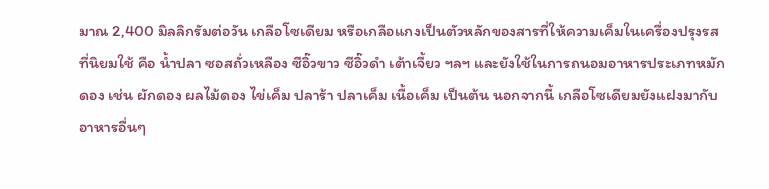มาณ 2,400 มิลลิกรัมต่อวัน เกลือโซเดียม หรือเกลือแกงเป็นตัวหลักของสารที่ให้ความเค็มในเครื่องปรุงรสที่นิยมใช้ คือ น้ำปลา ซอสถั่วเหลือง ซีอิ๊วขาว ซีอิ๊วดำ เต้าเจี้ยว ฯลฯ และยังใช้ในการถนอมอาหารประเภทหมักดอง เช่น ผักดอง ผลไม้ดอง ไข่เค็ม ปลาร้า ปลาเค็ม เนื้อเค็ม เป็นต้น นอกจากนี้ เกลือโซเดียมยังแฝงมากับอาหารอื่นๆ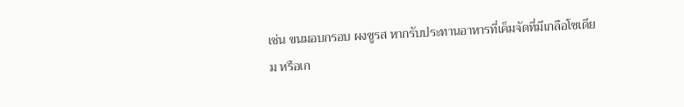เช่น ขนมอบกรอบ ผงชูรส หากรับประทานอาหารที่เค็มจัดที่มีเกลือโซเดียม หรือเก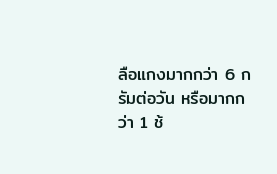ลือแกงมากกว่า 6 กรัมต่อวัน หรือมากกว่า 1 ช้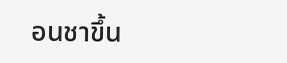อนชาขึ้น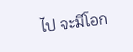ไป จะมีโอก